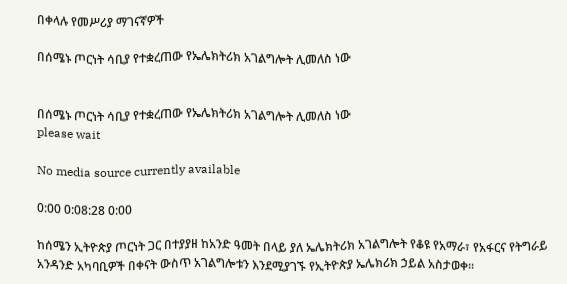በቀላሉ የመሥሪያ ማገናኛዎች

በሰሜኑ ጦርነት ሳቢያ የተቋረጠው የኤሌክትሪክ አገልግሎት ሊመለስ ነው


በሰሜኑ ጦርነት ሳቢያ የተቋረጠው የኤሌክትሪክ አገልግሎት ሊመለስ ነው
please wait

No media source currently available

0:00 0:08:28 0:00

ከሰሜን ኢትዮጵያ ጦርነት ጋር በተያያዘ ከአንድ ዓመት በላይ ያለ ኤሌክትሪክ አገልግሎት የቆዩ የአማራ፣ የአፋርና የትግራይ አንዳንድ አካባቢዎች በቀናት ውስጥ አገልግሎቱን እንደሚያገኙ የኢትዮጵያ ኤሌክሪክ ኃይል አስታወቀ፡፡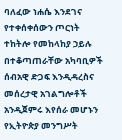ባለፈው ነሐሴ እንደገና የተቀሰቀሰውን ጦርነት ተከትሎ የመከላከያ ኃይሉ በተቆጣጠራቸው አካባቢዎች ሰብአዊ ድጋፍ እንዲዳረስና መሰረታዊ አገልግሎቶች አንዲጀምሩ እየሰራ መሆኑን የኢትዮጵያ መንግሥት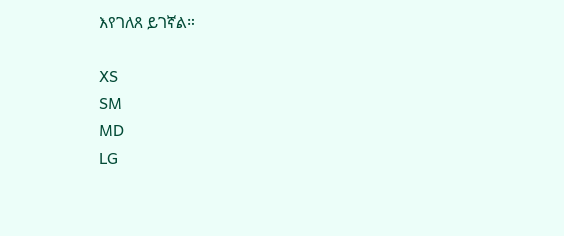እየገለጸ ይገኛል።

XS
SM
MD
LG